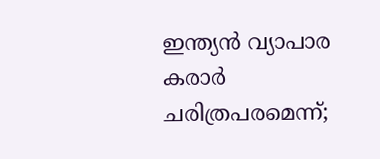ഇന്ത്യൻ വ്യാപാര കരാർ ചരിത്രപരമെന്ന്;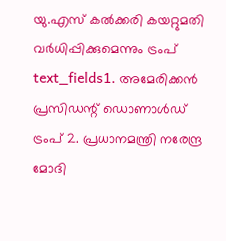യു.എസ് കൽക്കരി കയറ്റുമതി വർധിപ്പിക്കുമെന്നും ട്രംപ്
text_fields1. അമേരിക്കൻ പ്രസിഡന്റ് ഡൊണാൾഡ് ട്രംപ് 2. പ്രധാനമന്ത്രി നരേന്ദ്ര മോദി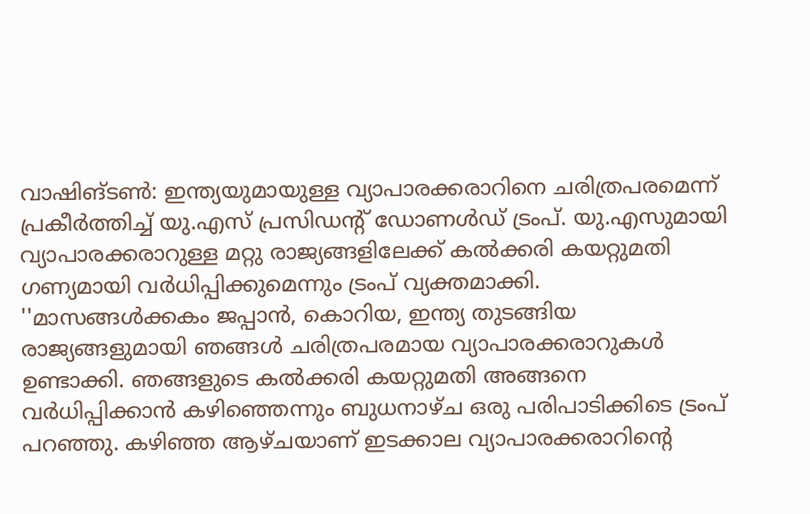വാഷിങ്ടൺ: ഇന്ത്യയുമായുള്ള വ്യാപാരക്കരാറിനെ ചരിത്രപരമെന്ന് പ്രകീർത്തിച്ച് യു.എസ് പ്രസിഡന്റ് ഡോണൾഡ് ട്രംപ്. യു.എസുമായി വ്യാപാരക്കരാറുള്ള മറ്റു രാജ്യങ്ങളിലേക്ക് കൽക്കരി കയറ്റുമതി ഗണ്യമായി വർധിപ്പിക്കുമെന്നും ട്രംപ് വ്യക്തമാക്കി. ''മാസങ്ങൾക്കകം ജപ്പാൻ, കൊറിയ, ഇന്ത്യ തുടങ്ങിയ രാജ്യങ്ങളുമായി ഞങ്ങൾ ചരിത്രപരമായ വ്യാപാരക്കരാറുകൾ ഉണ്ടാക്കി. ഞങ്ങളുടെ കൽക്കരി കയറ്റുമതി അങ്ങനെ വർധിപ്പിക്കാൻ കഴിഞ്ഞെന്നും ബുധനാഴ്ച ഒരു പരിപാടിക്കിടെ ട്രംപ് പറഞ്ഞു. കഴിഞ്ഞ ആഴ്ചയാണ് ഇടക്കാല വ്യാപാരക്കരാറിന്റെ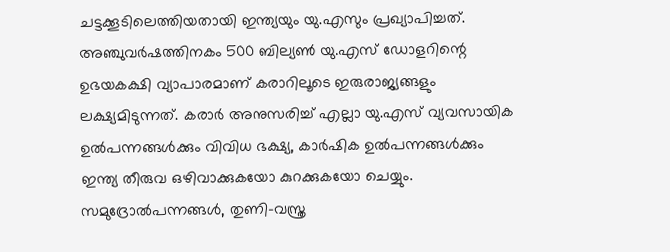ചട്ടക്കൂടിലെത്തിയതായി ഇന്ത്യയും യു.എസും പ്രഖ്യാപിച്ചത്.
അഞ്ചുവർഷത്തിനകം 500 ബില്യൺ യു.എസ് ഡോളറിന്റെ ഉഭയകക്ഷി വ്യാപാരമാണ് കരാറിലൂടെ ഇരുരാജ്യങ്ങളും ലക്ഷ്യമിടുന്നത്. കരാർ അനുസരിച്ച് എല്ലാ യു.എസ് വ്യവസായിക ഉൽപന്നങ്ങൾക്കും വിവിധ ഭക്ഷ്യ, കാർഷിക ഉൽപന്നങ്ങൾക്കും ഇന്ത്യ തീരുവ ഒഴിവാക്കുകയോ കുറക്കുകയോ ചെയ്യും. സമുദ്രോൽപന്നങ്ങൾ, തുണി-വസ്ത്ര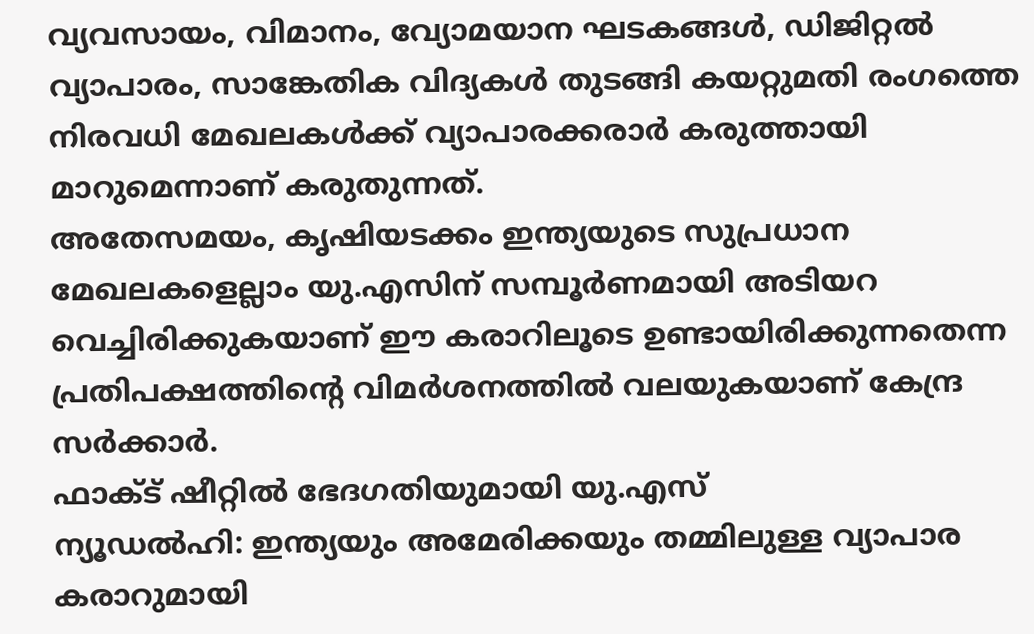വ്യവസായം, വിമാനം, വ്യോമയാന ഘടകങ്ങൾ, ഡിജിറ്റൽ വ്യാപാരം, സാങ്കേതിക വിദ്യകൾ തുടങ്ങി കയറ്റുമതി രംഗത്തെ നിരവധി മേഖലകൾക്ക് വ്യാപാരക്കരാർ കരുത്തായി മാറുമെന്നാണ് കരുതുന്നത്.
അതേസമയം, കൃഷിയടക്കം ഇന്ത്യയുടെ സുപ്രധാന മേഖലകളെല്ലാം യു.എസിന് സമ്പൂർണമായി അടിയറ വെച്ചിരിക്കുകയാണ് ഈ കരാറിലൂടെ ഉണ്ടായിരിക്കുന്നതെന്ന പ്രതിപക്ഷത്തിന്റെ വിമർശനത്തിൽ വലയുകയാണ് കേന്ദ്ര സർക്കാർ.
ഫാക്ട് ഷീറ്റിൽ ഭേദഗതിയുമായി യു.എസ്
ന്യൂഡൽഹി: ഇന്ത്യയും അമേരിക്കയും തമ്മിലുള്ള വ്യാപാര കരാറുമായി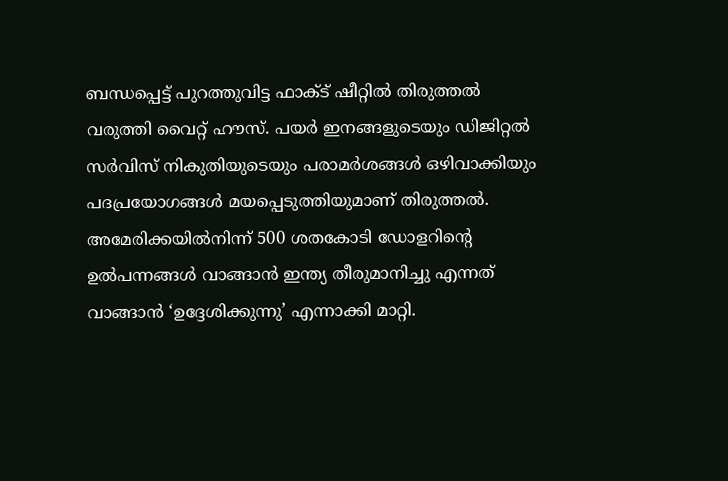ബന്ധപ്പെട്ട് പുറത്തുവിട്ട ഫാക്ട് ഷീറ്റിൽ തിരുത്തൽ വരുത്തി വൈറ്റ് ഹൗസ്. പയർ ഇനങ്ങളുടെയും ഡിജിറ്റൽ സർവിസ് നികുതിയുടെയും പരാമർശങ്ങൾ ഒഴിവാക്കിയും പദപ്രയോഗങ്ങൾ മയപ്പെടുത്തിയുമാണ് തിരുത്തൽ. അമേരിക്കയിൽനിന്ന് 500 ശതകോടി ഡോളറിന്റെ ഉൽപന്നങ്ങൾ വാങ്ങാൻ ഇന്ത്യ തീരുമാനിച്ചു എന്നത് വാങ്ങാൻ ‘ഉദ്ദേശിക്കുന്നു’ എന്നാക്കി മാറ്റി.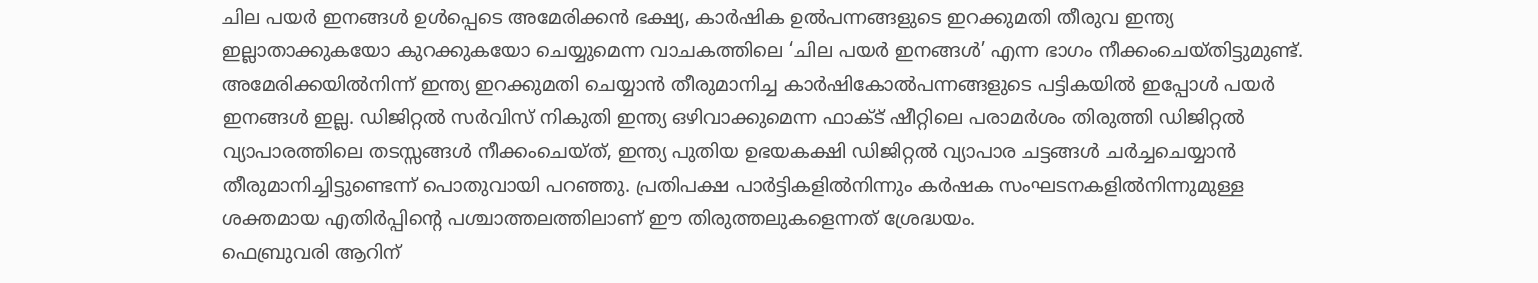ചില പയർ ഇനങ്ങൾ ഉൾപ്പെടെ അമേരിക്കൻ ഭക്ഷ്യ, കാർഷിക ഉൽപന്നങ്ങളുടെ ഇറക്കുമതി തീരുവ ഇന്ത്യ ഇല്ലാതാക്കുകയോ കുറക്കുകയോ ചെയ്യുമെന്ന വാചകത്തിലെ ‘ചില പയർ ഇനങ്ങൾ’ എന്ന ഭാഗം നീക്കംചെയ്തിട്ടുമുണ്ട്.
അമേരിക്കയിൽനിന്ന് ഇന്ത്യ ഇറക്കുമതി ചെയ്യാൻ തീരുമാനിച്ച കാർഷികോൽപന്നങ്ങളുടെ പട്ടികയിൽ ഇപ്പോൾ പയർ ഇനങ്ങൾ ഇല്ല. ഡിജിറ്റൽ സർവിസ് നികുതി ഇന്ത്യ ഒഴിവാക്കുമെന്ന ഫാക്ട് ഷീറ്റിലെ പരാമർശം തിരുത്തി ഡിജിറ്റൽ വ്യാപാരത്തിലെ തടസ്സങ്ങൾ നീക്കംചെയ്ത്, ഇന്ത്യ പുതിയ ഉഭയകക്ഷി ഡിജിറ്റൽ വ്യാപാര ചട്ടങ്ങൾ ചർച്ചചെയ്യാൻ തീരുമാനിച്ചിട്ടുണ്ടെന്ന് പൊതുവായി പറഞ്ഞു. പ്രതിപക്ഷ പാർട്ടികളിൽനിന്നും കർഷക സംഘടനകളിൽനിന്നുമുള്ള ശക്തമായ എതിർപ്പിന്റെ പശ്ചാത്തലത്തിലാണ് ഈ തിരുത്തലുകളെന്നത് ശ്രേദ്ധയം.
ഫെബ്രുവരി ആറിന്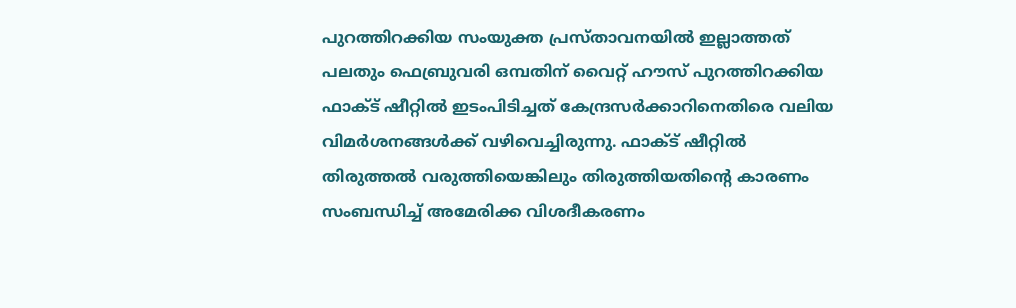പുറത്തിറക്കിയ സംയുക്ത പ്രസ്താവനയിൽ ഇല്ലാത്തത് പലതും ഫെബ്രുവരി ഒമ്പതിന് വൈറ്റ് ഹൗസ് പുറത്തിറക്കിയ ഫാക്ട് ഷീറ്റിൽ ഇടംപിടിച്ചത് കേന്ദ്രസർക്കാറിനെതിരെ വലിയ വിമർശനങ്ങൾക്ക് വഴിവെച്ചിരുന്നു. ഫാക്ട് ഷീറ്റിൽ തിരുത്തൽ വരുത്തിയെങ്കിലും തിരുത്തിയതിന്റെ കാരണം സംബന്ധിച്ച് അമേരിക്ക വിശദീകരണം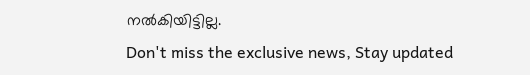നൽകിയിട്ടില്ല.
Don't miss the exclusive news, Stay updated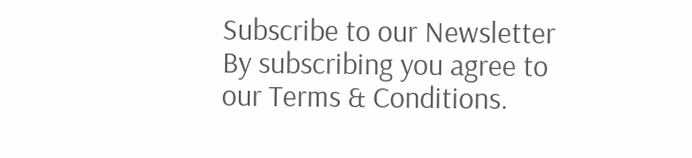Subscribe to our Newsletter
By subscribing you agree to our Terms & Conditions.